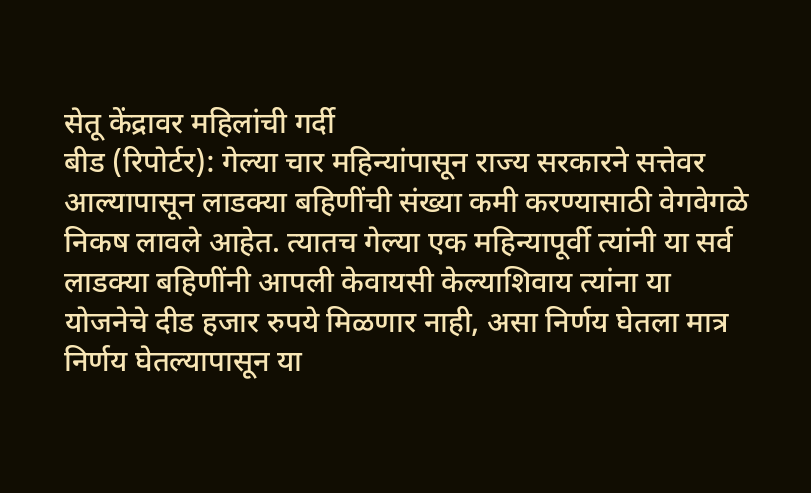सेतू केंद्रावर महिलांची गर्दी
बीड (रिपोर्टर): गेल्या चार महिन्यांपासून राज्य सरकारने सत्तेवर आल्यापासून लाडक्या बहिणींची संख्या कमी करण्यासाठी वेगवेगळे निकष लावले आहेत. त्यातच गेल्या एक महिन्यापूर्वी त्यांनी या सर्व लाडक्या बहिणींनी आपली केवायसी केल्याशिवाय त्यांना या योजनेचे दीड हजार रुपये मिळणार नाही, असा निर्णय घेतला मात्र निर्णय घेतल्यापासून या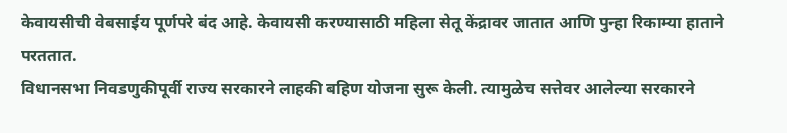केवायसीची वेबसाईय पूर्णपरे बंद आहे. केवायसी करण्यासाठी महिला सेतू केंद्रावर जातात आणि पुन्हा रिकाम्या हाताने परततात.
विधानसभा निवडणुकीपूर्वी राज्य सरकारने लाहकी बहिण योजना सुरू केली. त्यामुळेच सत्तेवर आलेल्या सरकारने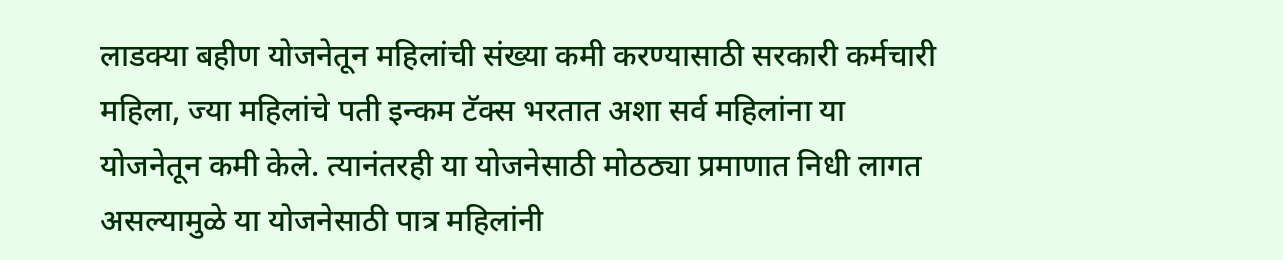लाडक्या बहीण योजनेतून महिलांची संख्या कमी करण्यासाठी सरकारी कर्मचारी महिला, ज्या महिलांचे पती इन्कम टॅक्स भरतात अशा सर्व महिलांना या योजनेतून कमी केले. त्यानंतरही या योजनेसाठी मोठठ्या प्रमाणात निधी लागत असल्यामुळे या योजनेसाठी पात्र महिलांनी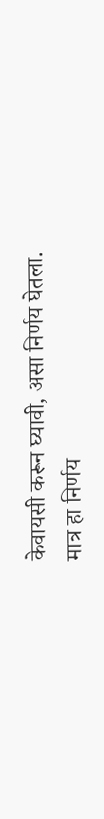केवायसी करून घ्यावी, असा निर्णय घेतला. मात्र हा निर्णय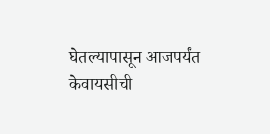घेतल्यापासून आजपर्यंत केवायसीची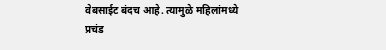वेबसाईट बंदच आहे. त्यामुळे महिलांमध्ये प्रचंड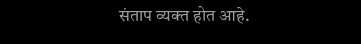संताप व्यक्त होत आहे.